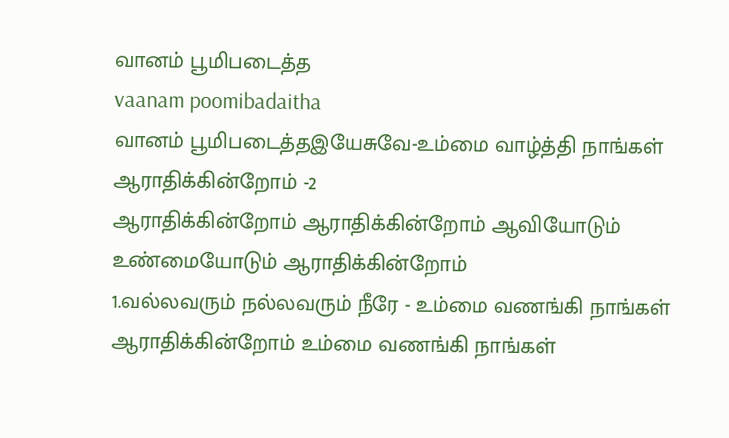வானம் பூமிபடைத்த
vaanam poomibadaitha
வானம் பூமிபடைத்தஇயேசுவே-உம்மை வாழ்த்தி நாங்கள் ஆராதிக்கின்றோம் -2
ஆராதிக்கின்றோம் ஆராதிக்கின்றோம் ஆவியோடும் உண்மையோடும் ஆராதிக்கின்றோம்
1.வல்லவரும் நல்லவரும் நீரே - உம்மை வணங்கி நாங்கள் ஆராதிக்கின்றோம் உம்மை வணங்கி நாங்கள்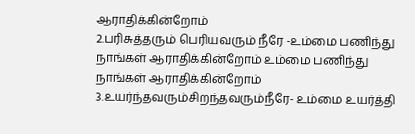ஆராதிக்கின்றோம்
2.பரிசுத்தரும் பெரியவரும் நீரே -உம்மை பணிந்து நாங்கள் ஆராதிக்கின்றோம் உம்மை பணிந்து நாங்கள் ஆராதிக்கின்றோம்
3.உயர்ந்தவரும்சிறந்தவரும்நீரே- உம்மை உயர்த்தி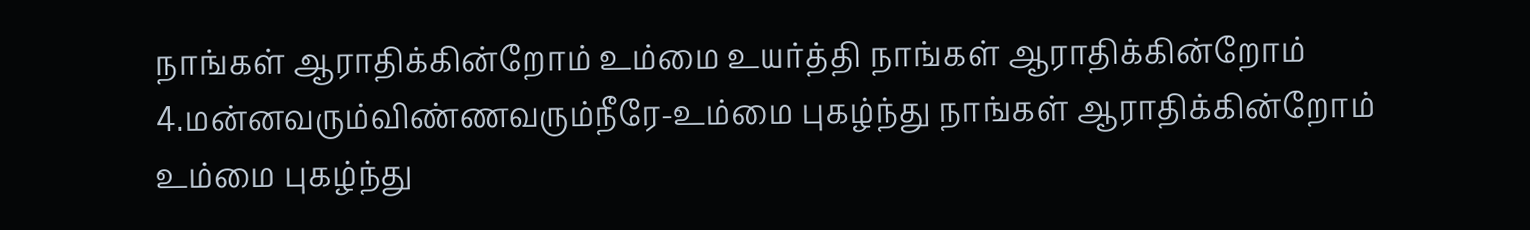நாங்கள் ஆராதிக்கின்றோம் உம்மை உயர்த்தி நாங்கள் ஆராதிக்கின்றோம்
4.மன்னவரும்விண்ணவரும்நீரே-உம்மை புகழ்ந்து நாங்கள் ஆராதிக்கின்றோம் உம்மை புகழ்ந்து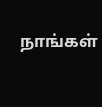நாங்கள்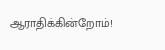ஆராதிக்கின்றோம்!